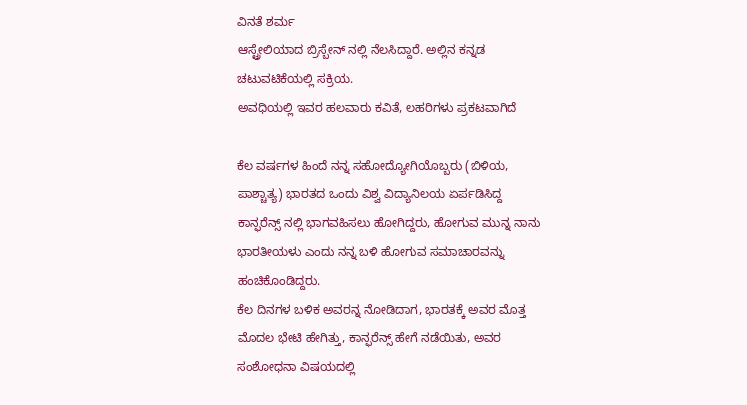ವಿನತೆ ಶರ್ಮ
ಆಸ್ಟ್ರೇಲಿಯಾದ ಬ್ರಿಸ್ಬೇನ್ ನಲ್ಲಿ ನೆಲಸಿದ್ದಾರೆ. ಅಲ್ಲಿನ ಕನ್ನಡ ಚಟುವಟಿಕೆಯಲ್ಲಿ ಸಕ್ರಿಯ.
ಅವಧಿಯಲ್ಲಿ ಇವರ ಹಲವಾರು ಕವಿತೆ, ಲಹರಿಗಳು ಪ್ರಕಟವಾಗಿದೆ

ಕೆಲ ವರ್ಷಗಳ ಹಿಂದೆ ನನ್ನ ಸಹೋದ್ಯೋಗಿಯೊಬ್ಬರು (ಬಿಳಿಯ, ಪಾಶ್ಚಾತ್ಯ) ಭಾರತದ ಒಂದು ವಿಶ್ವ ವಿದ್ಯಾನಿಲಯ ಏರ್ಪಡಿಸಿದ್ದ ಕಾನ್ಫರೆನ್ಸ್ ನಲ್ಲಿ ಭಾಗವಹಿಸಲು ಹೋಗಿದ್ದರು, ಹೋಗುವ ಮುನ್ನ ನಾನು ಭಾರತೀಯಳು ಎಂದು ನನ್ನ ಬಳಿ ಹೋಗುವ ಸಮಾಚಾರವನ್ನು ಹಂಚಿಕೊಂಡಿದ್ದರು.
ಕೆಲ ದಿನಗಳ ಬಳಿಕ ಅವರನ್ನ ನೋಡಿದಾಗ, ಭಾರತಕ್ಕೆ ಅವರ ಮೊತ್ತ ಮೊದಲ ಭೇಟಿ ಹೇಗಿತ್ತು, ಕಾನ್ಫರೆನ್ಸ್ ಹೇಗೆ ನಡೆಯಿತು, ಅವರ ಸಂಶೋಧನಾ ವಿಷಯದಲ್ಲಿ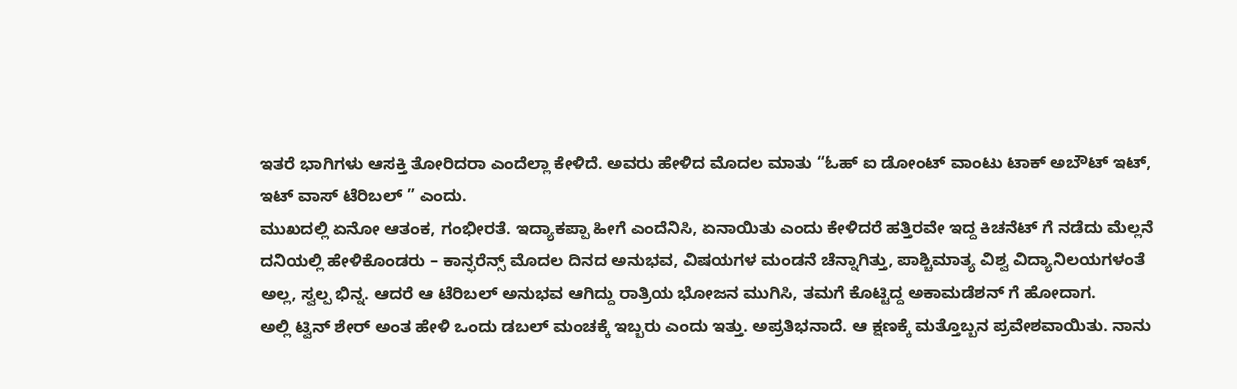ಇತರೆ ಭಾಗಿಗಳು ಆಸಕ್ತಿ ತೋರಿದರಾ ಎಂದೆಲ್ಲಾ ಕೇಳಿದೆ. ಅವರು ಹೇಳಿದ ಮೊದಲ ಮಾತು “ಓಹ್ ಐ ಡೋಂಟ್ ವಾಂಟು ಟಾಕ್ ಅಬೌಟ್ ಇಟ್, ಇಟ್ ವಾಸ್ ಟೆರಿಬಲ್ ” ಎಂದು.
ಮುಖದಲ್ಲಿ ಏನೋ ಆತಂಕ, ಗಂಭೀರತೆ. ಇದ್ಯಾಕಪ್ಪಾ ಹೀಗೆ ಎಂದೆನಿಸಿ, ಏನಾಯಿತು ಎಂದು ಕೇಳಿದರೆ ಹತ್ತಿರವೇ ಇದ್ದ ಕಿಚನೆಟ್ ಗೆ ನಡೆದು ಮೆಲ್ಲನೆ ದನಿಯಲ್ಲಿ ಹೇಳಿಕೊಂಡರು – ಕಾನ್ಫರೆನ್ಸ್ ಮೊದಲ ದಿನದ ಅನುಭವ, ವಿಷಯಗಳ ಮಂಡನೆ ಚೆನ್ನಾಗಿತ್ತು, ಪಾಶ್ಚಿಮಾತ್ಯ ವಿಶ್ವ ವಿದ್ಯಾನಿಲಯಗಳಂತೆ ಅಲ್ಲ, ಸ್ವಲ್ಪ ಭಿನ್ನ. ಆದರೆ ಆ ಟೆರಿಬಲ್ ಅನುಭವ ಆಗಿದ್ದು ರಾತ್ರಿಯ ಭೋಜನ ಮುಗಿಸಿ, ತಮಗೆ ಕೊಟ್ಟಿದ್ದ ಅಕಾಮಡೆಶನ್ ಗೆ ಹೋದಾಗ.
ಅಲ್ಲಿ ಟ್ವಿನ್ ಶೇರ್ ಅಂತ ಹೇಳಿ ಒಂದು ಡಬಲ್ ಮಂಚಕ್ಕೆ ಇಬ್ಬರು ಎಂದು ಇತ್ತು. ಅಪ್ರತಿಭನಾದೆ. ಆ ಕ್ಷಣಕ್ಕೆ ಮತ್ತೊಬ್ಬನ ಪ್ರವೇಶವಾಯಿತು. ನಾನು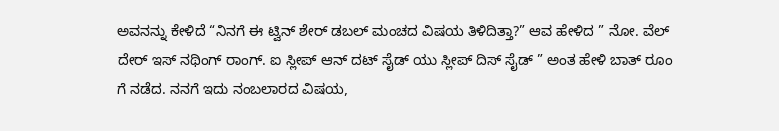ಅವನನ್ನು ಕೇಳಿದೆ “ನಿನಗೆ ಈ ಟ್ವಿನ್ ಶೇರ್ ಡಬಲ್ ಮಂಚದ ವಿಷಯ ತಿಳಿದಿತ್ತಾ?” ಆವ ಹೇಳಿದ ” ನೋ. ವೆಲ್ ದೇರ್ ಇಸ್ ನಥಿಂಗ್ ರಾಂಗ್. ಐ ಸ್ಲೀಪ್ ಆನ್ ದಟ್ ಸೈಡ್ ಯು ಸ್ಲೀಪ್ ದಿಸ್ ಸೈಡ್ ” ಅಂತ ಹೇಳಿ ಬಾತ್ ರೂಂ ಗೆ ನಡೆದ. ನನಗೆ ಇದು ನಂಬಲಾರದ ವಿಷಯ,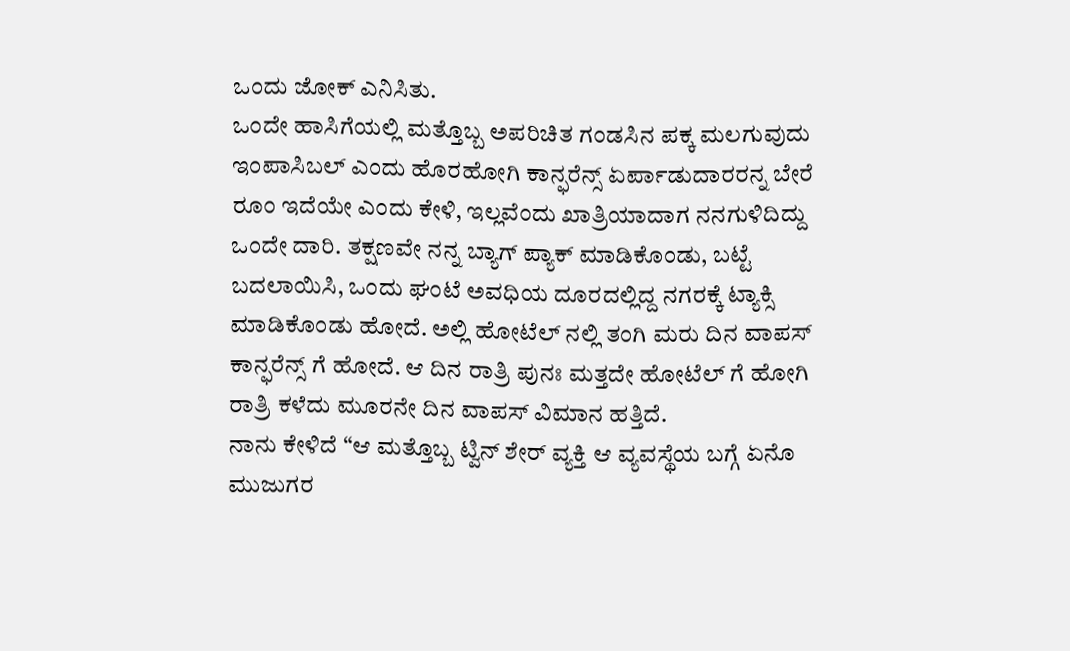ಒಂದು ಜೋಕ್ ಎನಿಸಿತು.
ಒಂದೇ ಹಾಸಿಗೆಯಲ್ಲಿ ಮತ್ತೊಬ್ಬ ಅಪರಿಚಿತ ಗಂಡಸಿನ ಪಕ್ಕ ಮಲಗುವುದು ಇಂಪಾಸಿಬಲ್ ಎಂದು ಹೊರಹೋಗಿ ಕಾನ್ಫರೆನ್ಸ್ ಏರ್ಪಾಡುದಾರರನ್ನ ಬೇರೆ ರೂಂ ಇದೆಯೇ ಎಂದು ಕೇಳಿ, ಇಲ್ಲವೆಂದು ಖಾತ್ರಿಯಾದಾಗ ನನಗುಳಿದಿದ್ದು ಒಂದೇ ದಾರಿ. ತಕ್ಷಣವೇ ನನ್ನ ಬ್ಯಾಗ್ ಪ್ಯಾಕ್ ಮಾಡಿಕೊಂಡು, ಬಟ್ಟೆ ಬದಲಾಯಿಸಿ, ಒಂದು ಘಂಟೆ ಅವಧಿಯ ದೂರದಲ್ಲಿದ್ದ ನಗರಕ್ಕೆ ಟ್ಯಾಕ್ಸಿ ಮಾಡಿಕೊಂಡು ಹೋದೆ. ಅಲ್ಲಿ ಹೋಟೆಲ್ ನಲ್ಲಿ ತಂಗಿ ಮರು ದಿನ ವಾಪಸ್ ಕಾನ್ಫರೆನ್ಸ್ ಗೆ ಹೋದೆ. ಆ ದಿನ ರಾತ್ರಿ ಪುನಃ ಮತ್ತದೇ ಹೋಟೆಲ್ ಗೆ ಹೋಗಿ ರಾತ್ರಿ ಕಳೆದು ಮೂರನೇ ದಿನ ವಾಪಸ್ ವಿಮಾನ ಹತ್ತಿದೆ.
ನಾನು ಕೇಳಿದೆ “ಆ ಮತ್ತೊಬ್ಬ ಟ್ವಿನ್ ಶೇರ್ ವ್ಯಕ್ತಿ ಆ ವ್ಯವಸ್ಥೆಯ ಬಗ್ಗೆ ಏನೊ ಮುಜುಗರ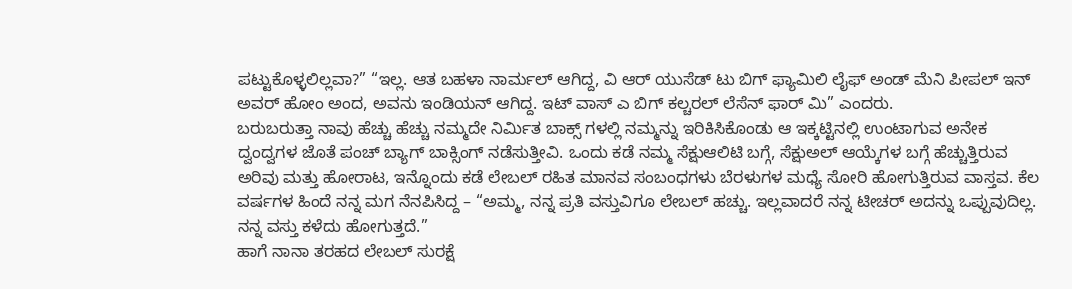ಪಟ್ಟುಕೊಳ್ಳಲಿಲ್ಲವಾ?” “ಇಲ್ಲ. ಆತ ಬಹಳಾ ನಾರ್ಮಲ್ ಆಗಿದ್ದ, ವಿ ಆರ್ ಯುಸೆಡ್ ಟು ಬಿಗ್ ಫ್ಯಾಮಿಲಿ ಲೈಫ್ ಅಂಡ್ ಮೆನಿ ಪೀಪಲ್ ಇನ್ ಅವರ್ ಹೋಂ ಅಂದ, ಅವನು ಇಂಡಿಯನ್ ಆಗಿದ್ದ. ಇಟ್ ವಾಸ್ ಎ ಬಿಗ್ ಕಲ್ಚರಲ್ ಲೆಸೆನ್ ಫಾರ್ ಮಿ” ಎಂದರು.
ಬರುಬರುತ್ತಾ ನಾವು ಹೆಚ್ಚು ಹೆಚ್ಚು ನಮ್ಮದೇ ನಿರ್ಮಿತ ಬಾಕ್ಸ್ ಗಳಲ್ಲಿ ನಮ್ಮನ್ನು ಇರಿಕಿಸಿಕೊಂಡು ಆ ಇಕ್ಕಟ್ಟಿನಲ್ಲಿ ಉಂಟಾಗುವ ಅನೇಕ ದ್ವಂದ್ವಗಳ ಜೊತೆ ಪಂಚ್ ಬ್ಯಾಗ್ ಬಾಕ್ಸಿಂಗ್ ನಡೆಸುತ್ತೀವಿ. ಒಂದು ಕಡೆ ನಮ್ಮ ಸೆಕ್ಷುಆಲಿಟಿ ಬಗ್ಗೆ, ಸೆಕ್ಷುಅಲ್ ಆಯ್ಕೆಗಳ ಬಗ್ಗೆ ಹೆಚ್ಚುತ್ತಿರುವ ಅರಿವು ಮತ್ತು ಹೋರಾಟ, ಇನ್ನೊಂದು ಕಡೆ ಲೇಬಲ್ ರಹಿತ ಮಾನವ ಸಂಬಂಧಗಳು ಬೆರಳುಗಳ ಮಧ್ಯೆ ಸೋರಿ ಹೋಗುತ್ತಿರುವ ವಾಸ್ತವ. ಕೆಲ ವರ್ಷಗಳ ಹಿಂದೆ ನನ್ನ ಮಗ ನೆನಪಿಸಿದ್ದ – “ಅಮ್ಮ, ನನ್ನ ಪ್ರತಿ ವಸ್ತುವಿಗೂ ಲೇಬಲ್ ಹಚ್ಚು. ಇಲ್ಲವಾದರೆ ನನ್ನ ಟೀಚರ್ ಅದನ್ನು ಒಪ್ಪುವುದಿಲ್ಲ. ನನ್ನ ವಸ್ತು ಕಳೆದು ಹೋಗುತ್ತದೆ.”
ಹಾಗೆ ನಾನಾ ತರಹದ ಲೇಬಲ್ ಸುರಕ್ಷೆ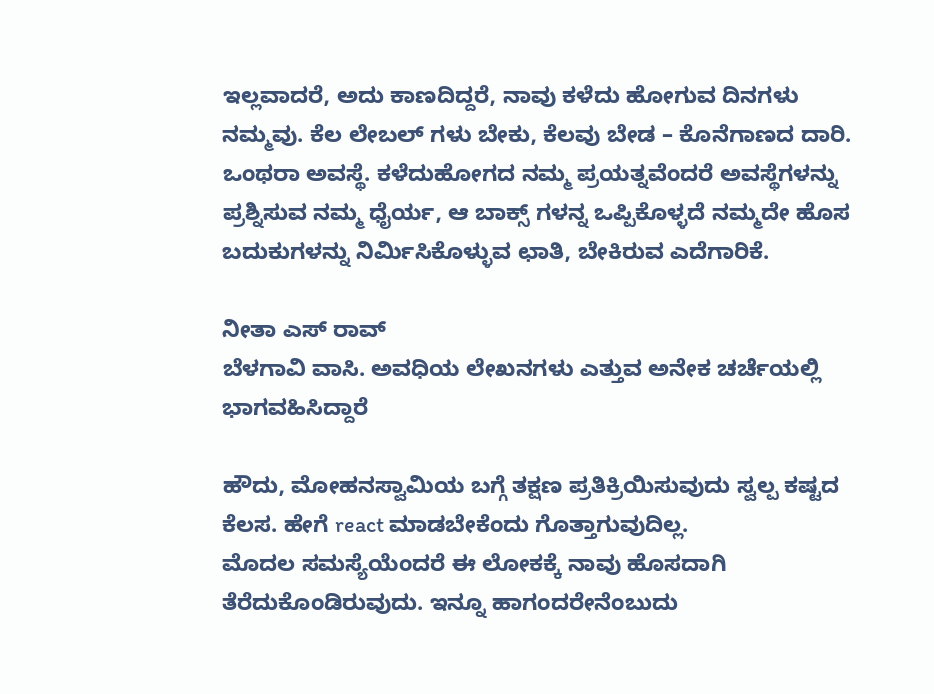ಇಲ್ಲವಾದರೆ, ಅದು ಕಾಣದಿದ್ದರೆ, ನಾವು ಕಳೆದು ಹೋಗುವ ದಿನಗಳು ನಮ್ಮವು. ಕೆಲ ಲೇಬಲ್ ಗಳು ಬೇಕು, ಕೆಲವು ಬೇಡ – ಕೊನೆಗಾಣದ ದಾರಿ. ಒಂಥರಾ ಅವಸ್ಥೆ. ಕಳೆದುಹೋಗದ ನಮ್ಮ ಪ್ರಯತ್ನವೆಂದರೆ ಅವಸ್ಥೆಗಳನ್ನು ಪ್ರಶ್ನಿಸುವ ನಮ್ಮ ಧೈರ್ಯ, ಆ ಬಾಕ್ಸ್ ಗಳನ್ನ ಒಪ್ಪಿಕೊಳ್ಳದೆ ನಮ್ಮದೇ ಹೊಸ ಬದುಕುಗಳನ್ನು ನಿರ್ಮಿಸಿಕೊಳ್ಳುವ ಛಾತಿ, ಬೇಕಿರುವ ಎದೆಗಾರಿಕೆ.

ನೀತಾ ಎಸ್ ರಾವ್
ಬೆಳಗಾವಿ ವಾಸಿ. ಅವಧಿಯ ಲೇಖನಗಳು ಎತ್ತುವ ಅನೇಕ ಚರ್ಚೆಯಲ್ಲಿ ಭಾಗವಹಿಸಿದ್ದಾರೆ

ಹೌದು, ಮೋಹನಸ್ವಾಮಿಯ ಬಗ್ಗೆ ತಕ್ಷಣ ಪ್ರತಿಕ್ರಿಯಿಸುವುದು ಸ್ವಲ್ಪ ಕಷ್ಟದ ಕೆಲಸ. ಹೇಗೆ react ಮಾಡಬೇಕೆಂದು ಗೊತ್ತಾಗುವುದಿಲ್ಲ.
ಮೊದಲ ಸಮಸ್ಯೆಯೆಂದರೆ ಈ ಲೋಕಕ್ಕೆ ನಾವು ಹೊಸದಾಗಿ ತೆರೆದುಕೊಂಡಿರುವುದು. ಇನ್ನೂ ಹಾಗಂದರೇನೆಂಬುದು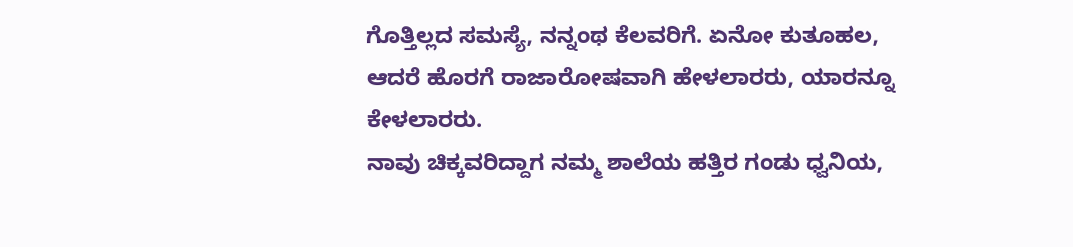ಗೊತ್ತಿಲ್ಲದ ಸಮಸ್ಯೆ, ನನ್ನಂಥ ಕೆಲವರಿಗೆ. ಏನೋ ಕುತೂಹಲ, ಆದರೆ ಹೊರಗೆ ರಾಜಾರೋಷವಾಗಿ ಹೇಳಲಾರರು, ಯಾರನ್ನೂ ಕೇಳಲಾರರು.
ನಾವು ಚಿಕ್ಕವರಿದ್ದಾಗ ನಮ್ಮ ಶಾಲೆಯ ಹತ್ತಿರ ಗಂಡು ಧ್ವನಿಯ,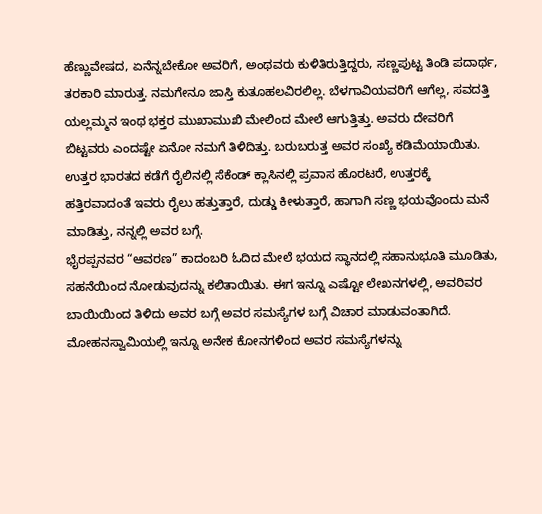ಹೆಣ್ಣುವೇಷದ, ಏನೆನ್ನಬೇಕೋ ಅವರಿಗೆ, ಅಂಥವರು ಕುಳಿತಿರುತ್ತಿದ್ದರು, ಸಣ್ಣಪುಟ್ಟ ತಿಂಡಿ ಪದಾರ್ಥ, ತರಕಾರಿ ಮಾರುತ್ತ. ನಮಗೇನೂ ಜಾಸ್ತಿ ಕುತೂಹಲವಿರಲಿಲ್ಲ. ಬೆಳಗಾವಿಯವರಿಗೆ ಆಗೆಲ್ಲ, ಸವದತ್ತಿ ಯಲ್ಲಮ್ಮನ ಇಂಥ ಭಕ್ತರ ಮುಖಾಮುಖಿ ಮೇಲಿಂದ ಮೇಲೆ ಆಗುತ್ತಿತ್ತು. ಅವರು ದೇವರಿಗೆ ಬಿಟ್ಟವರು ಎಂದಷ್ಟೇ ಏನೋ ನಮಗೆ ತಿಳಿದಿತ್ತು. ಬರುಬರುತ್ತ ಅವರ ಸಂಖ್ಯೆ ಕಡಿಮೆಯಾಯಿತು.
ಉತ್ತರ ಭಾರತದ ಕಡೆಗೆ ರೈಲಿನಲ್ಲಿ ಸೆಕೆಂಡ್ ಕ್ಲಾಸಿನಲ್ಲಿ ಪ್ರವಾಸ ಹೊರಟರೆ, ಉತ್ತರಕ್ಕೆ ಹತ್ತಿರವಾದಂತೆ ಇವರು ರೈಲು ಹತ್ತುತ್ತಾರೆ, ದುಡ್ಡು ಕೀಳುತ್ತಾರೆ, ಹಾಗಾಗಿ ಸಣ್ಣ ಭಯವೊಂದು ಮನೆ ಮಾಡಿತ್ತು, ನನ್ನಲ್ಲಿ ಅವರ ಬಗ್ಗೆ.
ಭೈರಪ್ಪನವರ “ಆವರಣ” ಕಾದಂಬರಿ ಓದಿದ ಮೇಲೆ ಭಯದ ಸ್ಥಾನದಲ್ಲಿ ಸಹಾನುಭೂತಿ ಮೂಡಿತು, ಸಹನೆಯಿಂದ ನೋಡುವುದನ್ನು ಕಲಿತಾಯಿತು. ಈಗ ಇನ್ನೂ ಎಷ್ಟೋ ಲೇಖನಗಳಲ್ಲಿ, ಅವರಿವರ ಬಾಯಿಯಿಂದ ತಿಳಿದು ಅವರ ಬಗ್ಗೆ ಅವರ ಸಮಸ್ಯೆಗಳ ಬಗ್ಗೆ ವಿಚಾರ ಮಾಡುವಂತಾಗಿದೆ.
ಮೋಹನಸ್ವಾಮಿಯಲ್ಲಿ ಇನ್ನೂ ಅನೇಕ ಕೋನಗಳಿಂದ ಅವರ ಸಮಸ್ಯೆಗಳನ್ನು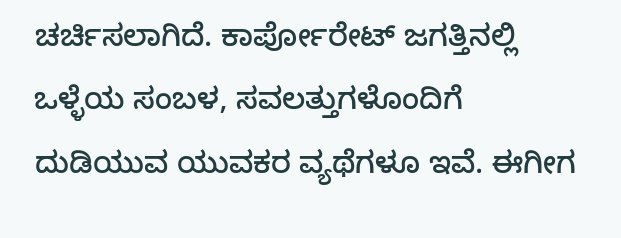ಚರ್ಚಿಸಲಾಗಿದೆ. ಕಾರ್ಪೋರೇಟ್ ಜಗತ್ತಿನಲ್ಲಿ ಒಳ್ಳೆಯ ಸಂಬಳ, ಸವಲತ್ತುಗಳೊಂದಿಗೆ ದುಡಿಯುವ ಯುವಕರ ವ್ಯಥೆಗಳೂ ಇವೆ. ಈಗೀಗ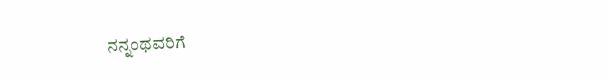ನನ್ನಂಥವರಿಗೆ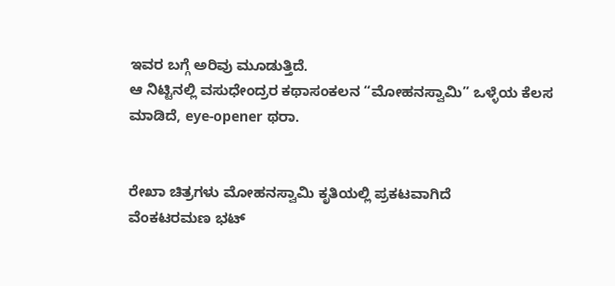ಇವರ ಬಗ್ಗೆ ಅರಿವು ಮೂಡುತ್ತಿದೆ.
ಆ ನಿಟ್ಟಿನಲ್ಲಿ ವಸುಧೇಂದ್ರರ ಕಥಾಸಂಕಲನ “ಮೋಹನಸ್ವಾಮಿ” ಒಳ್ಳೆಯ ಕೆಲಸ ಮಾಡಿದೆ, eye-opener ಥರಾ.


ರೇಖಾ ಚಿತ್ರಗಳು ಮೋಹನಸ್ವಾಮಿ ಕೃತಿಯಲ್ಲಿ ಪ್ರಕಟವಾಗಿದೆ
ವೆಂಕಟರಮಣ ಭಟ್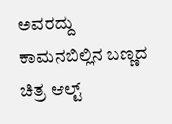ಅವರದ್ದು
ಕಾಮನಬಿಲ್ಲಿನ ಬಣ್ಣದ ಚಿತ್ರ ಆಲ್ಟ್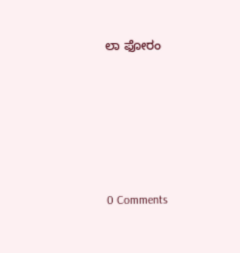ಲಾ ಫೋರಂ





0 Comments